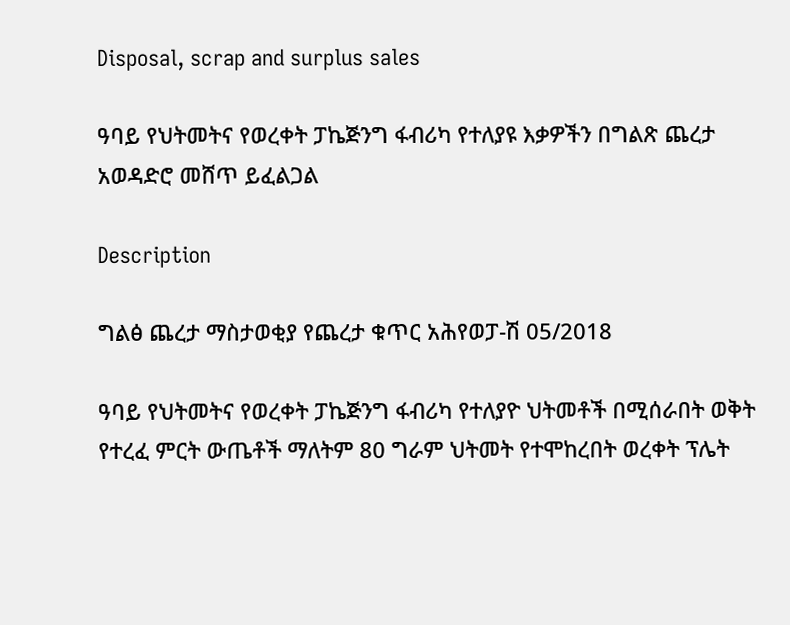Disposal, scrap and surplus sales

ዓባይ የህትመትና የወረቀት ፓኬጅንግ ፋብሪካ የተለያዩ እቃዎችን በግልጽ ጨረታ አወዳድሮ መሸጥ ይፈልጋል

Description

ግልፅ ጨረታ ማስታወቂያ የጨረታ ቁጥር አሕየወፓ-ሽ 05/2018

ዓባይ የህትመትና የወረቀት ፓኬጅንግ ፋብሪካ የተለያዮ ህትመቶች በሚሰራበት ወቅት የተረፈ ምርት ውጤቶች ማለትም 80 ግራም ህትመት የተሞከረበት ወረቀት ፕሌት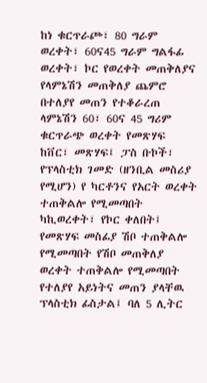ከነ ቁርጥራጮ፣ 80 ግራም ወረቀት፣ 60ና45 ግራም ግልፋፊ ወረቀት፣ ኮር የወረቀት መጠቅለያና የላምኔሽን መጠቅለያ ጨምሮ በተለያየ መጠን የተቆራረጠ ላምኔሽን 60፣ 60ና 45 ግሪም ቁርጥራጭ ወረቀት የመጽሃፍ ከቨር፣ መጽሃፍ፤ ፓስ ቡኮች፣ የፕላስቲክ ገመድ (ዘንቢል መስሪያ የሚሆን) የ ካርቶንና የአርት ወረቀት ተጠቅልሎ የሚመጣበት ካኪወረቀት፣ የኮር ቀለበት፤ የመጽሃፍ መስፊያ ሽቦ ተጠቅልሎ የሚመጣበት የሽቦ መጠቅለያ ወረቀት ተጠቅልሎ የሚመጣበት የተለያየ አይነትና መጠን ያላቸዉ ፕላስቲክ ፊስታል፤ ባለ 5 ሊትር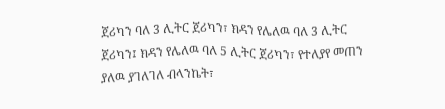ጀሪካን ባለ 3 ሊትር ጀሪካን፣ ክዳን የሌለዉ ባለ 3 ሊትር ጀሪካን፤ ክዳን የሌለዉ ባለ 5 ሊትር ጀሪካን፣ የተለያየ መጠን ያለዉ ያገለገለ ብላንኬት፣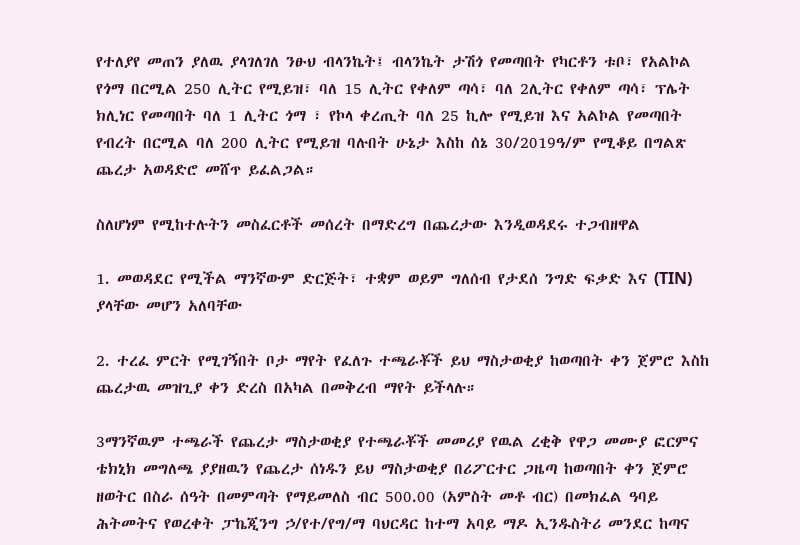የተለያየ መጠን ያለዉ ያላገለገለ ንፁህ ብላንኬት፤ ብላንኬት ታሽጎ የመጣበት የካርቶን ቱቦ፣ የአልኮል የጎማ በርሚል 250 ሊትር የሚይዝ፣ ባለ 15 ሊትር የቀለም ጣሳ፣ ባለ 2ሊትር የቀለም ጣሳ፣ ፕሌት ክሊነር የመጣበት ባለ 1 ሊትር ጎማ ፣ የኮላ ቀረጢት ባለ 25 ኪሎ የሚይዝ እና አልኮል የመጣበት የብረት በርሚል ባለ 200 ሊትር የሚይዝ ባሉበት ሁኔታ እስከ ሰኔ 30/2019ዓ/ም የሚቆይ በግልጽ ጨረታ አወዳድሮ መሸጥ ይፈልጋል።

ስለሆነም የሚከተሉትን መስፈርቶች መሰረት በማድረግ በጨረታው እንዲወዳደሩ ተጋብዘዋል

1. መወዳደር የሚችል ማንኛውም ድርጅት፣ ተቋም ወይም ግለሰብ የታደሰ ንግድ ፍቃድ እና (TIN) ያላቸው መሆን አለባቸው

2. ተረፈ ምርት የሚገኝበት ቦታ ማየት የፈለጉ ተጫራቾች ይህ ማስታወቂያ ከወጣበት ቀን ጀምሮ እስከ ጨረታዉ መዝጊያ ቀን ድረስ በአካል በመቅረብ ማየት ይችላሉ።

3ማንኛዉም ተጫራች የጨረታ ማስታወቂያ የተጫራቾች መመሪያ የዉል ረቂቅ የዋጋ መሙያ ፎርምና ቴክኒክ መግለጫ ያያዘዉን የጨረታ ሰነዱን ይህ ማስታወቂያ በሪፖርተር ጋዜጣ ከወጣበት ቀን ጀምሮ ዘወትር በስራ ሰዓት በመምጣት የማይመለስ ብር 500.00 (አምስት መቶ ብር) በመክፈል ዓባይ ሕትመትና የወረቀት ፓኬጂንግ ኃ/የተ/የግ/ማ ባህርዳር ከተማ አባይ ማዶ ኢንዱስትሪ መንደር ከጣና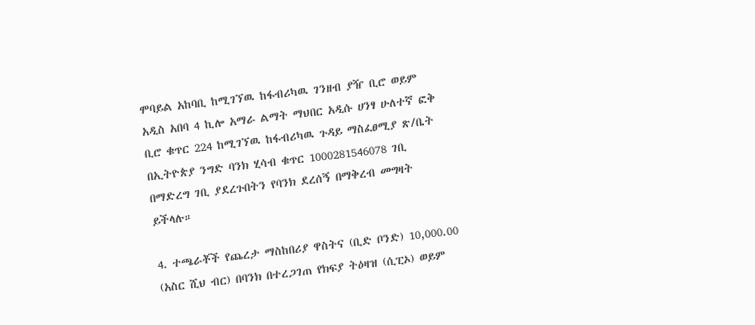ሞባይል አከባቢ ከሚገኘዉ ከፋብሪካዉ ገንዘብ ያዥ ቢሮ ወይም አዲስ አበባ 4 ኪሎ አማራ ልማት ማህበር አዲሱ ሀንፃ ሁለተኛ ፎቅ ቢሮ ቁጥር 224 ከሚገኘዉ ከፋብሪካዉ ጉዳይ ማስፈፀሚያ ጽ/ቤት በኢትዮጵያ ንግድ ባንክ ሂሳብ ቁጥር 1000281546078 ገቢ በማድረግ ገቢ ያደረጉበትን የባንክ ደረሰኝ በማቅረብ መግዛት ይችላሉ።

4. ተጫራቾች የጨረታ ማስከበሪያ ዋስትና (ቢድ ቦንድ) 10,000.00 (አስር ሺህ ብር) በባንክ በተረጋገጠ የክፍያ ትዕዛዝ (ሲፒኦ) ወይም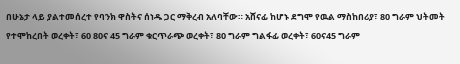በሁኔታ ላይ ያልተመሰረተ የባንክ ዋስትና ሰነዱ ጋር ማቅረብ አለባቸው። አሸናፊ ከሆኑ ደግሞ የዉል ማስከበሪያ፣ 80 ግራም ህትመት የተሞከረበት ወረቀት፣ 60 80ና 45 ግራም ቁርጥራጭ ወረቀት፣ 80 ግራም ግልፋፊ ወረቀት፣ 60ና45 ግራም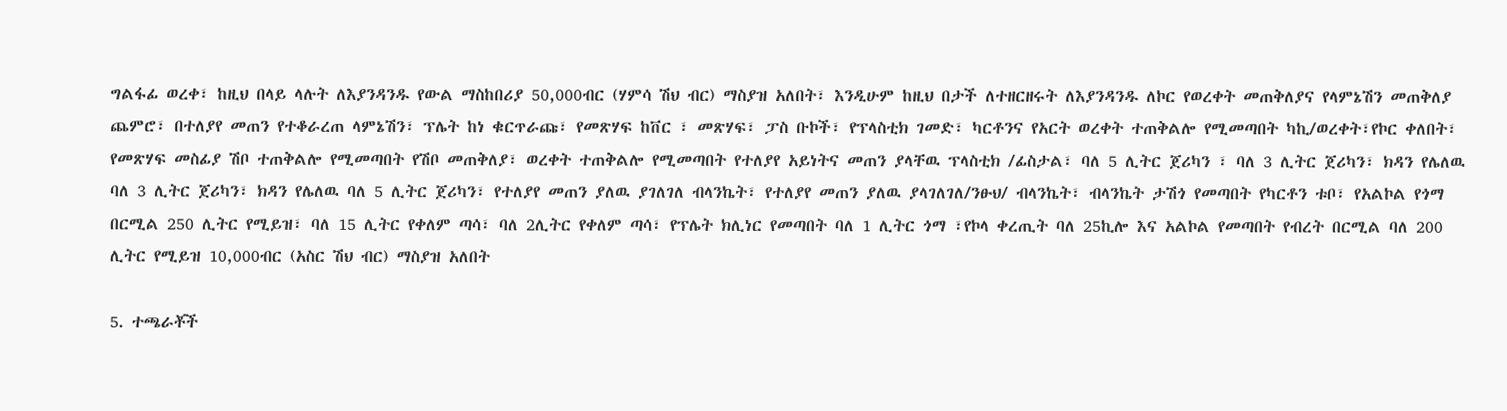ግልፋፊ ወረቀ፣ ከዚህ በላይ ላሉት ለእያንዳንዱ የውል ማስከበሪያ 50,000ብር (ሃምሳ ሽህ ብር) ማስያዝ አለበት፣ እንዲሁም ከዚህ በታች ለተዘርዘሩት ለእያንዳንዱ ለኮር የወረቀት መጠቅለያና የላምኔሽን መጠቅለያ ጨምሮ፣ በተለያየ መጠን የተቆራረጠ ላምኔሽን፣ ፕሌት ከነ ቁርጥራጩ፣ የመጽሃፍ ከቨር ፣ መጽሃፍ፣ ፓስ ቡኮች፣ የፕላስቲክ ገመድ፣ ካርቶንና የአርት ወረቀት ተጠቅልሎ የሚመጣበት ካኪ/ወረቀት፣የኮር ቀለበት፣ የመጽሃፍ መስፊያ ሽቦ ተጠቅልሎ የሚመጣበት የሽቦ መጠቅለያ፣ ወረቀት ተጠቅልሎ የሚመጣበት የተለያየ አይነትና መጠን ያላቸዉ ፕላስቲክ /ፊስታል፣ ባለ 5 ሊትር ጀሪካን ፣ ባለ 3 ሊትር ጀሪካን፣ ክዳን የሌለዉ ባለ 3 ሊትር ጀሪካን፣ ክዳን የሌለዉ ባለ 5 ሊትር ጀሪካን፣ የተለያየ መጠን ያለዉ ያገለገለ ብላንኬት፣ የተለያየ መጠን ያለዉ ያላገለገለ/ንፁህ/ ብላንኬት፣ ብላንኬት ታሽጎ የመጣበት የካርቶን ቱቦ፣ የአልኮል የጎማ በርሚል 250 ሊትር የሚይዝ፣ ባለ 15 ሊትር የቀለም ጣሳ፣ ባለ 2ሊትር የቀለም ጣሳ፣ የፕሌት ክሊነር የመጣበት ባለ 1 ሊትር ጎማ ፣የኮላ ቀረጢት ባለ 25ኪሎ እና አልኮል የመጣበት የብረት በርሚል ባለ 200 ሊትር የሚይዝ 10,000ብር (አስር ሽህ ብር) ማስያዝ አለበት

5. ተጫራቾች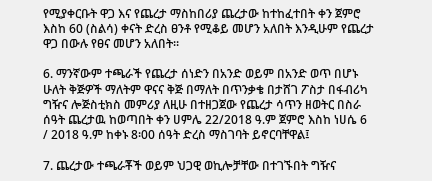የሚያቀርቡት ዋጋ እና የጨረታ ማስከበሪያ ጨረታው ከተከፈተበት ቀን ጀምሮ እስከ 60 (ስልሳ) ቀናት ድረስ ፀንቶ የሚቆይ መሆን አለበት እንዲሁም የጨረታ ዋጋ በውሉ የፀና መሆን አለበት።

6. ማንኛውም ተጫራች የጨረታ ሰነድን በአንድ ወይም በአንድ ወጥ በሆኑ ሁለት ቅጅዎች ማለትም ዋናና ቅጅ በማለት በጥንቃቄ በታሸገ ፖስታ በፋብሪካ ግዥና ሎጅስቲክስ መምሪያ ለዚሁ በተዘጋጀው የጨረታ ሳጥን ዘወትር በስራ ሰዓት ጨረታዉ ከወጣበት ቀን ሀምሌ 22/2018 ዓ.ም ጀምሮ እስከ ነሀሴ 6 / 2018 ዓ.ም ከቀኑ 8፡00 ሰዓት ድረስ ማስገባት ይኖርባቸዋል፤

7. ጨረታው ተጫራቾች ወይም ህጋዊ ወኪሎቻቸው በተገኙበት ግዥና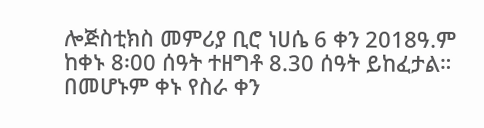ሎጅስቲክስ መምሪያ ቢሮ ነሀሴ 6 ቀን 2018ዓ.ም ከቀኑ 8፡00 ሰዓት ተዘግቶ 8.30 ሰዓት ይከፈታል። በመሆኑም ቀኑ የስራ ቀን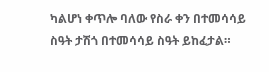ካልሆነ ቀጥሎ ባለው የስራ ቀን በተመሳሳይ ስዓት ታሽጎ በተመሳሳይ ስዓት ይከፈታል።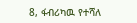8, ፋብሪካዉ የተሻለ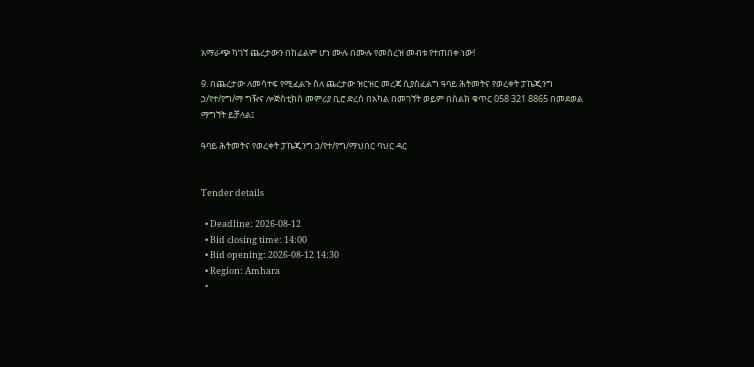አማራጭ ካገኘ ጨረታውን በከፊልም ሆነ ሙሉ በሙሉ የመሰረዝ መብቱ የተጠበቀ ነው!

9. በጨረታው ለመሳተፍ የሚፈልጉ ስለ ጨረታው ዝርዝር መረጃ ሲያስፈልግ ዓባይ ሕትመትና የወረቀት ፓኬጂንግ ኃ/የተ/የግ/ማ ግዥና ሎጅስቲክስ መምሪያ ቢሮ ድረስ በአካል በመገኘት ወይም በስልክ ቁጥር 058 321 8865 በመደወል ማግኘት ይቻላል፤

ዓባይ ሕትመትና የወረቀት ፓኬጂንግ ኃ/የተ/የግ/ማህበር ባህር ዳር


Tender details

  • Deadline: 2026-08-12
  • Bid closing time: 14:00
  • Bid opening: 2026-08-12 14:30
  • Region: Amhara
  •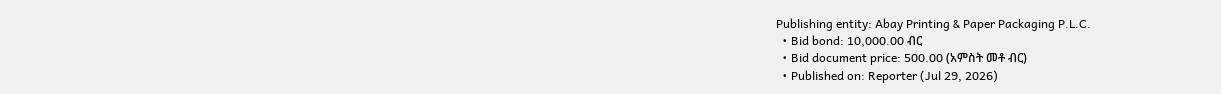Publishing entity: Abay Printing & Paper Packaging P.L.C.
  • Bid bond: 10,000.00 ብር
  • Bid document price: 500.00 (አምስት መቶ ብር)
  • Published on: Reporter (Jul 29, 2026)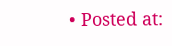• Posted at: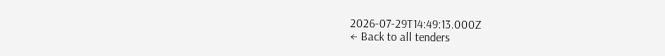2026-07-29T14:49:13.000Z
← Back to all tenders